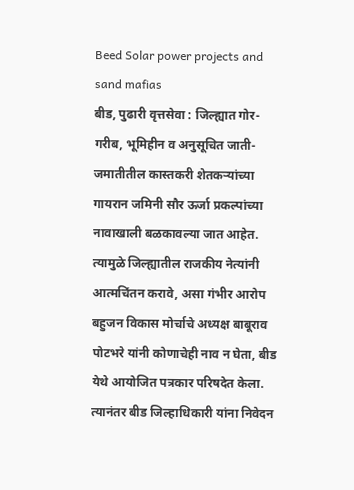Beed Solar power projects and sand mafias
बीड, पुढारी वृत्तसेवा : जिल्ह्यात गोर- गरीब, भूमिहीन व अनुसूचित जाती-जमातीतील कास्तकरी शेतकऱ्यांच्या गायरान जमिनी सौर ऊर्जा प्रकल्पांच्या नावाखाली बळकावल्या जात आहेत. त्यामुळे जिल्ह्यातील राजकीय नेत्यांनी आत्मचिंतन करावे, असा गंभीर आरोप बहुजन विकास मोर्चाचे अध्यक्ष बाबूराव पोटभरे यांनी कोणाचेही नाव न घेता, बीड येथे आयोजित पत्रकार परिषदेत केला. त्यानंतर बीड जिल्हाधिकारी यांना निवेदन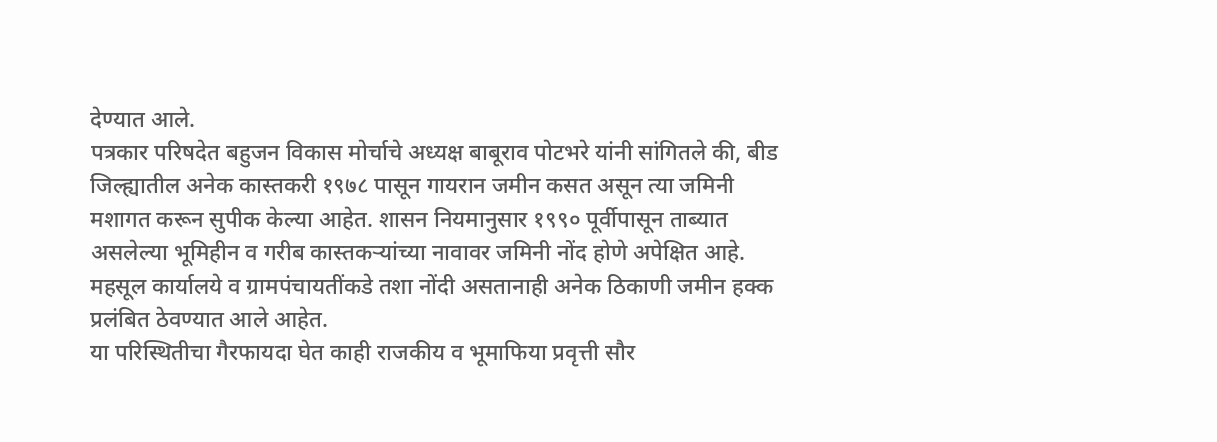देण्यात आले.
पत्रकार परिषदेत बहुजन विकास मोर्चाचे अध्यक्ष बाबूराव पोटभरे यांनी सांगितले की, बीड जिल्ह्यातील अनेक कास्तकरी १९७८ पासून गायरान जमीन कसत असून त्या जमिनी मशागत करून सुपीक केल्या आहेत. शासन नियमानुसार १९९० पूर्वीपासून ताब्यात असलेल्या भूमिहीन व गरीब कास्तकऱ्यांच्या नावावर जमिनी नोंद होणे अपेक्षित आहे. महसूल कार्यालये व ग्रामपंचायतींकडे तशा नोंदी असतानाही अनेक ठिकाणी जमीन हक्क प्रलंबित ठेवण्यात आले आहेत.
या परिस्थितीचा गैरफायदा घेत काही राजकीय व भूमाफिया प्रवृत्ती सौर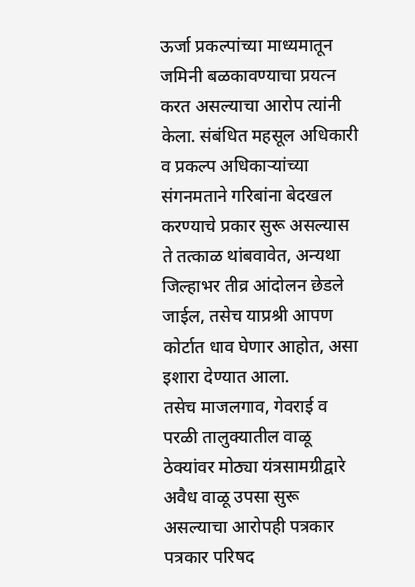ऊर्जा प्रकल्पांच्या माध्यमातून जमिनी बळकावण्याचा प्रयत्न करत असल्याचा आरोप त्यांनी केला. संबंधित महसूल अधिकारी व प्रकल्प अधिकाऱ्यांच्या संगनमताने गरिबांना बेदखल करण्याचे प्रकार सुरू असल्यास ते तत्काळ थांबवावेत, अन्यथा जिल्हाभर तीव्र आंदोलन छेडले जाईल, तसेच याप्रश्री आपण कोर्टात धाव घेणार आहोत, असा इशारा देण्यात आला.
तसेच माजलगाव, गेवराई व परळी तालुक्यातील वाळू ठेक्यांवर मोठ्या यंत्रसामग्रीद्वारे अवैध वाळू उपसा सुरू असल्याचा आरोपही पत्रकार पत्रकार परिषद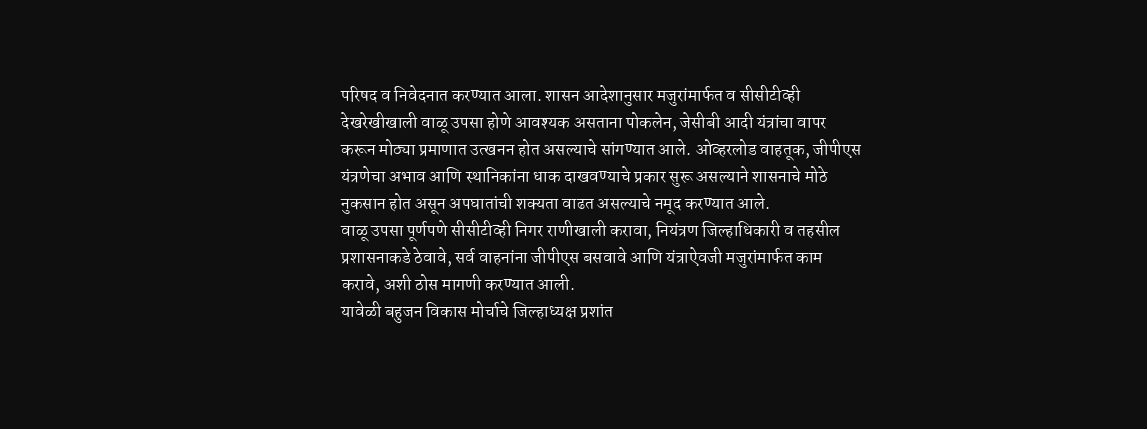परिषद व निवेदनात करण्यात आला. शासन आदेशानुसार मजुरांमार्फत व सीसीटीव्ही देखरेखीखाली वाळू उपसा होणे आवश्यक असताना पोकलेन, जेसीबी आदी यंत्रांचा वापर करून मोठ्या प्रमाणात उत्खनन होत असल्याचे सांगण्यात आले. ओव्हरलोड वाहतूक, जीपीएस यंत्रणेचा अभाव आणि स्थानिकांना धाक दाखवण्याचे प्रकार सुरू असल्याने शासनाचे मोठे नुकसान होत असून अपघातांची शक्यता वाढत असल्याचे नमूद करण्यात आले.
वाळू उपसा पूर्णपणे सीसीटीव्ही निगर राणीखाली करावा, नियंत्रण जिल्हाधिकारी व तहसील प्रशासनाकडे ठेवावे, सर्व वाहनांना जीपीएस बसवावे आणि यंत्राऐवजी मजुरांमार्फत काम करावे, अशी ठोस मागणी करण्यात आली.
यावेळी बहुजन विकास मोर्चाचे जिल्हाध्यक्ष प्रशांत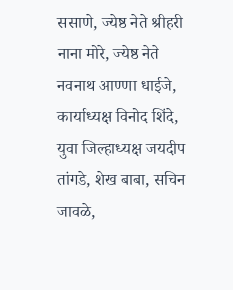ससाणे, ज्येष्ठ नेते श्रीहरी नाना मोरे, ज्येष्ठ नेते नवनाथ आण्णा धाईजे, कार्याध्यक्ष विनोद शिंदे, युवा जिल्हाध्यक्ष जयदीप तांगडे, शेख बाबा, सचिन जावळे,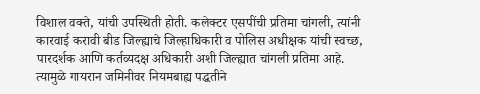विशाल वक्ते, यांची उपस्थिती होती. कलेक्टर एसपींची प्रतिमा चांगली, त्यांनी कारवाई करावी बीड जिल्ह्याचे जिल्हाधिकारी व पोलिस अधीक्षक यांची स्वच्छ, पारदर्शक आणि कर्तव्यदक्ष अधिकारी अशी जिल्ह्यात चांगली प्रतिमा आहे.
त्यामुळे गायरान जमिनीवर नियमबाह्य पद्धतीने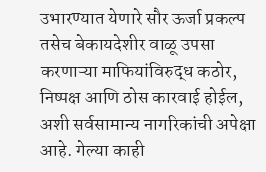उभारण्यात येणारे सौर ऊर्जा प्रकल्प तसेच बेकायदेशीर वाळू उपसा करणाऱ्या माफियांविरुद्ध कठोर, निष्पक्ष आणि ठोस कारवाई होईल, अशी सर्वसामान्य नागरिकांची अपेक्षा आहे. गेल्या काही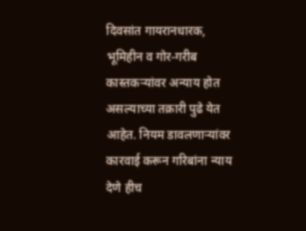दिवसांत गायरानधारक, भूमिहीन व गोर-गरीब कास्तकऱ्यांवर अन्याय होत असल्याच्या तक्रारी पुढे येत आहेत. नियम डावलणाऱ्यांवर कारवाई करून गरिबांना न्याय देणे हीच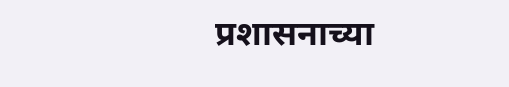प्रशासनाच्या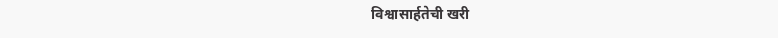विश्वासार्हतेची खरी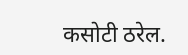कसोटी ठरेल.